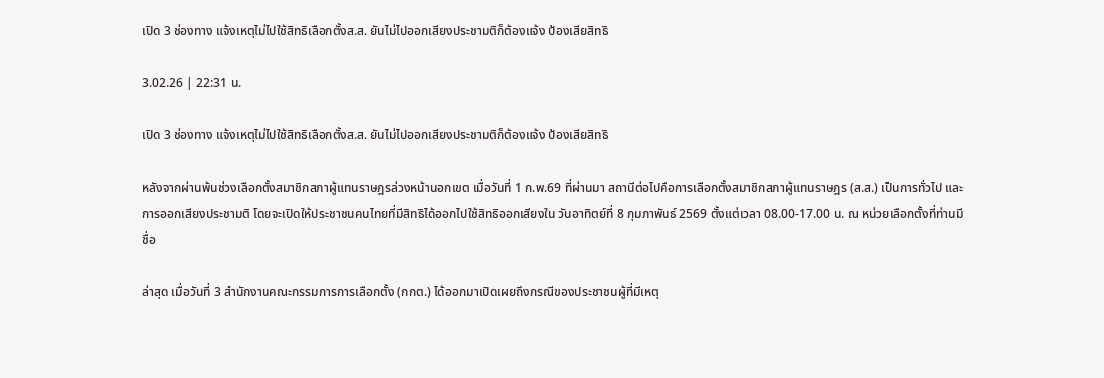เปิด 3 ช่องทาง แจ้งเหตุไม่ไปใช้สิทธิเลือกตั้งส.ส. ยันไม่ไปออกเสียงประชามติก็ต้องแจ้ง ป้องเสียสิทธิ

3.02.26 | 22:31 น.

เปิด 3 ช่องทาง แจ้งเหตุไม่ไปใช้สิทธิเลือกตั้งส.ส. ยันไม่ไปออกเสียงประชามติก็ต้องแจ้ง ป้องเสียสิทธิ

หลังจากผ่านพ้นช่วงเลือกตั้งสมาชิกสภาผู้แทนราษฎรล่วงหน้านอกเขต เมื่อวันที่ 1 ก.พ.69 ที่ผ่านมา สถานีต่อไปคือการเลือกตั้งสมาชิกสภาผู้แทนราษฎร (ส.ส.) เป็นการทั่วไป และการออกเสียงประชามติ โดยจะเปิดให้ประชาชนคนไทยที่มีสิทธิได้ออกไปใช้สิทธิออกเสียงใน วันอาทิตย์ที่ 8 กุมภาพันธ์ 2569 ตั้งแต่เวลา 08.00-17.00 น. ณ หน่วยเลือกตั้งที่ท่านมีชื่อ

ล่าสุด เมื่อวันที่ 3 สำนักงานคณะกรรมการการเลือกตั้ง (กกต.) ได้ออกมาเปิดเผยถึงกรณีของประชาชนผู้ที่มีเหตุ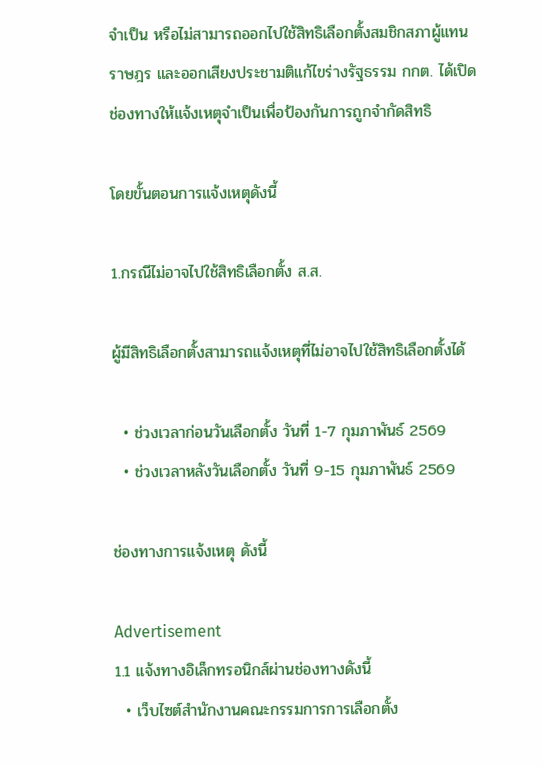จำเป็น หรือไม่สามารถออกไปใช้สิทธิเลือกตั้งสมชิกสภาผู้แทนราษฎร และออกเสียงประชามติแก้ไขร่างรัฐธรรม กกต. ได้เปิดช่องทางให้แจ้งเหตุจำเป็นเพื่อป้องกันการถูกจำกัดสิทธิ

โดยขั้นตอนการแจ้งเหตุดังนี้

1.กรณีไม่อาจไปใช้สิทธิเลือกตั้ง ส.ส.

ผู้มีสิทธิเลือกตั้งสามารถแจ้งเหตุที่ไม่อาจไปใช้สิทธิเลือกตั้งได้

  • ช่วงเวลาก่อนวันเลือกตั้ง วันที่ 1-7 กุมภาพันธ์ 2569
  • ช่วงเวลาหลังวันเลือกตั้ง วันที่ 9-15 กุมภาพันธ์ 2569

ช่องทางการแจ้งเหตุ ดังนี้

Advertisement
1.1 แจ้งทางอิเล็กทรอนิกส์ผ่านช่องทางดังนี้
  • เว็บไซต์สำนักงานคณะกรรมการการเลือกตั้ง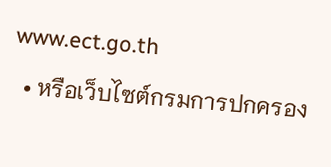www.ect.go.th
  • หรือเว็บไซต์กรมการปกครอง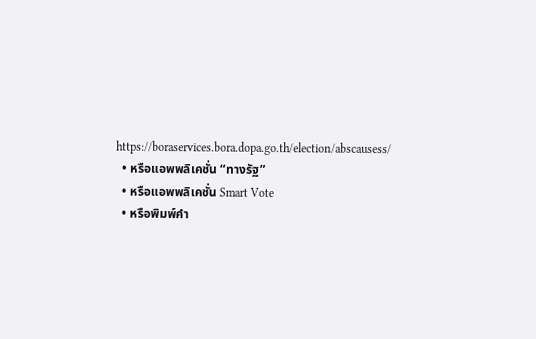https://boraservices.bora.dopa.go.th/election/abscausess/
  • หรือแอพพลิเคชั่น “ทางรัฐ”
  • หรือแอพพลิเคชั่น Smart Vote
  • หรือพิมพ์คำ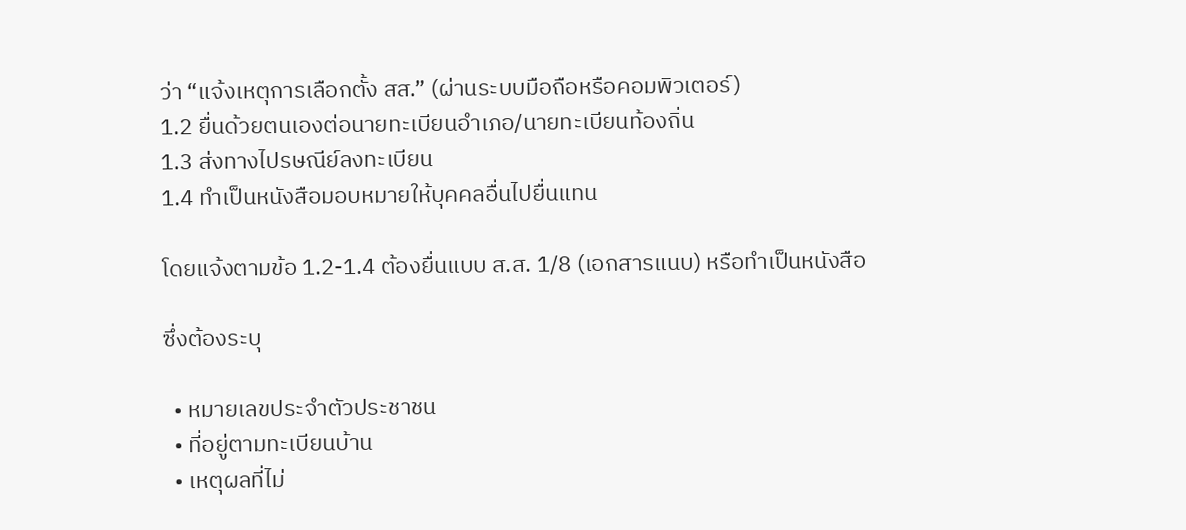ว่า “แจ้งเหตุการเลือกตั้ง สส.” (ผ่านระบบมือถือหรือคอมพิวเตอร์)
1.2 ยื่นด้วยตนเองต่อนายทะเบียนอำเภอ/นายทะเบียนท้องถิ่น
1.3 ส่งทางไปรษณีย์ลงทะเบียน
1.4 ทำเป็นหนังสือมอบหมายให้บุคคลอื่นไปยื่นแทน

โดยแจ้งตามข้อ 1.2-1.4 ต้องยื่นแบบ ส.ส. 1/8 (เอกสารแนบ) หรือทำเป็นหนังสือ

ซึ่งต้องระบุ

  • หมายเลขประจำตัวประชาชน
  • ที่อยู่ตามทะเบียนบ้าน
  • เหตุผลที่ไม่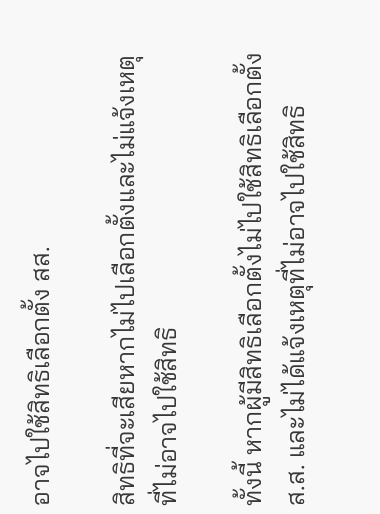อาจไปใช้สิทธิเลือกตั้ง สส.

สิทธิที่จะเสียหากไม่ไปเลือกตั้งและไม่แจ้งเหตุที่ไม่อาจไปใช้สิทธิ

ทั้งนี้ หากผู้มีสิทธิเลือกตั้งไม่ไปใช้สิทธิเลือกตั้ง ส.ส. และไม่ได้แจ้งเหตุที่ไม่อาจไปใช้สิทธิ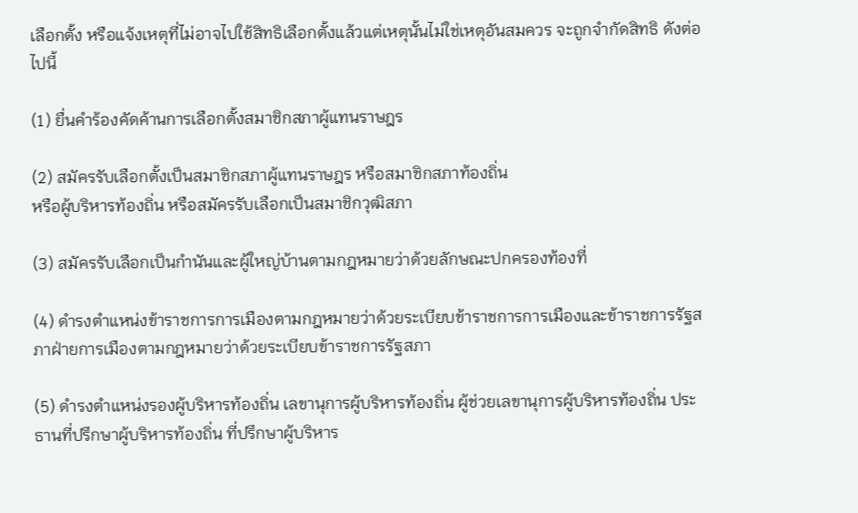เลือกตั้ง หรือแจ้งเหตุที่ไม่อาจไปใช้สิทธิเลือกตั้งแล้วแต่เหตุนั้นไม่ใช่เหตุอันสมควร จะถูกจำกัดสิทธิ ดังต่อไปนี้

(1) ยื่นคำร้องคัดค้านการเลือกตั้งสมาชิกสภาผู้แทนราษฎร

(2) สมัครรับเลือกตั้งเป็นสมาชิกสภาผู้แทนราษฎร หรือสมาชิกสภาท้องถิ่น
หรือผู้บริหารท้องถิ่น หรือสมัครรับเลือกเป็นสมาชิกวุฒิสภา

(3) สมัครรับเลือกเป็นกำนันและผู้ใหญ่บ้านตามกฎหมายว่าด้วยลักษณะปกครองท้องที่

(4) ดำรงตำแหน่งข้าราชการการเมืองตามกฎหมายว่าด้วยระเบียบข้าราชการการเมืองและข้าราชการรัฐสภาฝ่ายการเมืองตามกฎหมายว่าด้วยระเบียบข้าราชการรัฐสภา

(5) ดำรงตำแหน่งรองผู้บริหารท้องถิ่น เลขานุการผู้บริหารท้องถิ่น ผู้ช่วยเลขานุการผู้บริหารท้องถิ่น ประธานที่ปรึกษาผู้บริหารท้องถิ่น ที่ปรึกษาผู้บริหาร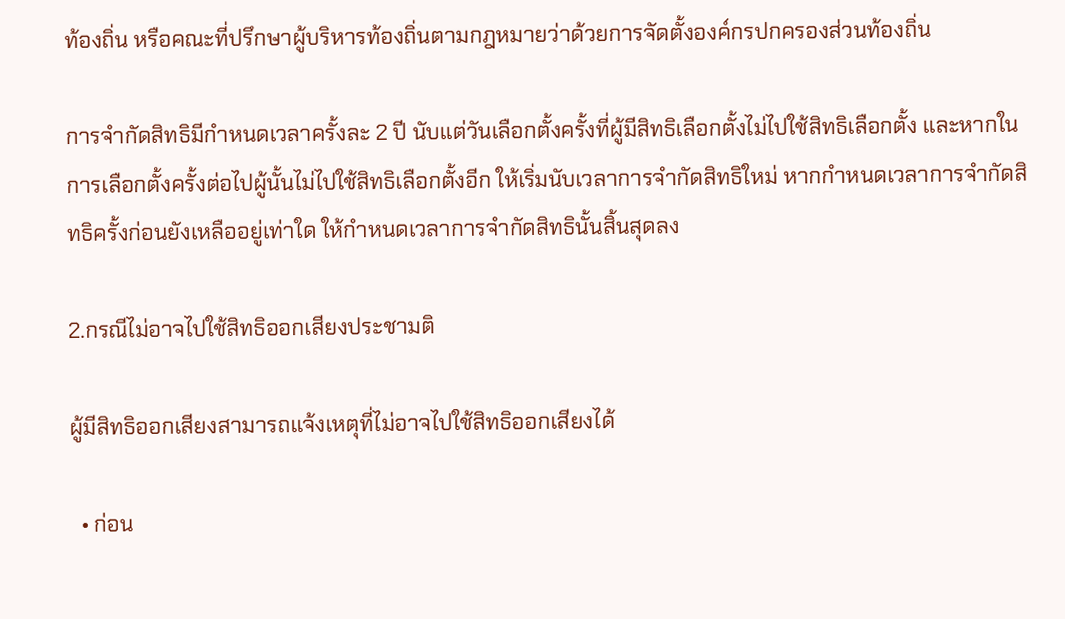ท้องถิ่น หรือคณะที่ปรึกษาผู้บริหารท้องถิ่นตามกฎหมายว่าด้วยการจัดตั้งองค์กรปกครองส่วนท้องถิ่น

การจำกัดสิทธิมีกำหนดเวลาครั้งละ 2 ปี นับแต่วันเลือกตั้งครั้งที่ผู้มีสิทธิเลือกตั้งไม่ไปใช้สิทธิเลือกตั้ง และหากในการเลือกตั้งครั้งต่อไปผู้นั้นไม่ไปใช้สิทธิเลือกตั้งอีก ให้เริ่มนับเวลาการจำกัดสิทธิใหม่ หากกำหนดเวลาการจำกัดสิทธิครั้งก่อนยังเหลืออยู่เท่าใด ให้กำหนดเวลาการจำกัดสิทธินั้นสิ้นสุดลง

2.กรณีไม่อาจไปใช้สิทธิออกเสียงประชามติ

ผู้มีสิทธิออกเสียงสามารถแจ้งเหตุที่ไม่อาจไปใช้สิทธิออกเสียงได้

  • ก่อน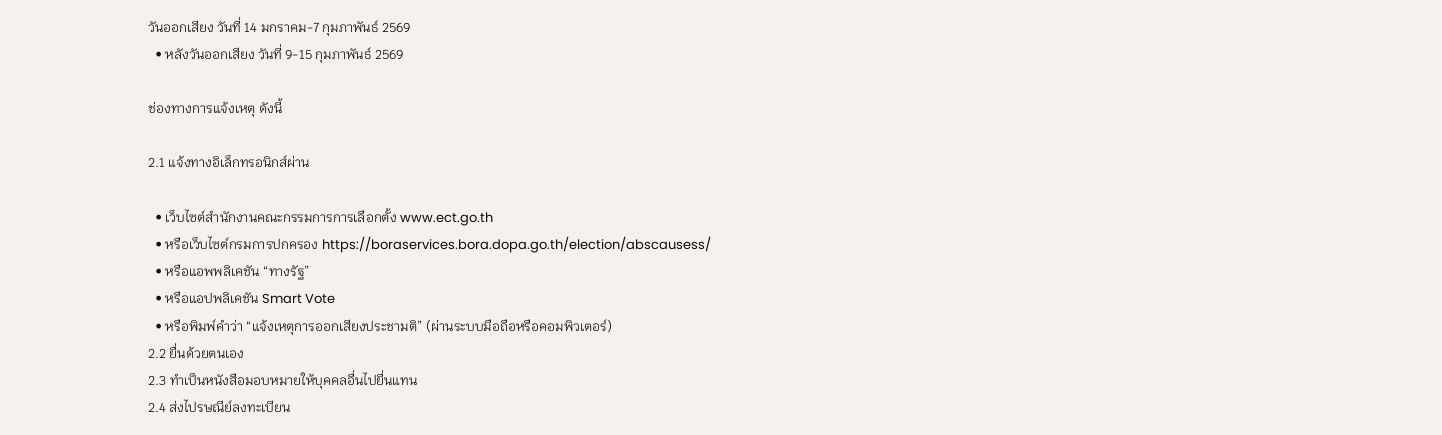วันออกเสียง วันที่ 14 มกราคม-7 กุมภาพันธ์ 2569
  • หลังวันออกเสียง วันที่ 9-15 กุมภาพันธ์ 2569

ช่องทางการแจ้งเหตุ ดังนี้

2.1 แจ้งทางอิเล็กทรอนิกส์ผ่าน

  • เว็บไซต์สำนักงานคณะกรรมการการเลือกตั้ง www.ect.go.th
  • หรือเว็บไซต์กรมการปกครอง https://boraservices.bora.dopa.go.th/election/abscausess/
  • หรือแอพพลิเคชัน “ทางรัฐ”
  • หรือแอปพลิเคชัน Smart Vote
  • หรือพิมพ์คำว่า “แจ้งเหตุการออกเสียงประชามติ” (ผ่านระบบมือถือหรือคอมพิวเตอร์)
2.2 ยื่นด้วยตนเอง
2.3 ทำเป็นหนังสือมอบหมายให้บุคคลอื่นไปยื่นแทน
2.4 ส่งไปรษณีย์ลงทะเบียน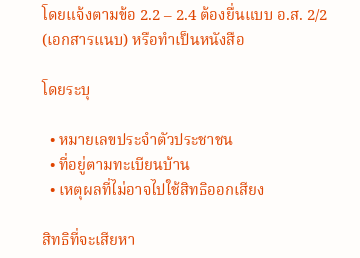โดยแจ้งตามข้อ 2.2 – 2.4 ต้องยื่นแบบ อ.ส. 2/2 (เอกสารแนบ) หรือทำเป็นหนังสือ

โดยระบุ

  • หมายเลขประจำตัวประชาชน
  • ที่อยู่ตามทะเบียนบ้าน
  • เหตุผลที่ไม่อาจไปใช้สิทธิออกเสียง

สิทธิที่จะเสียหา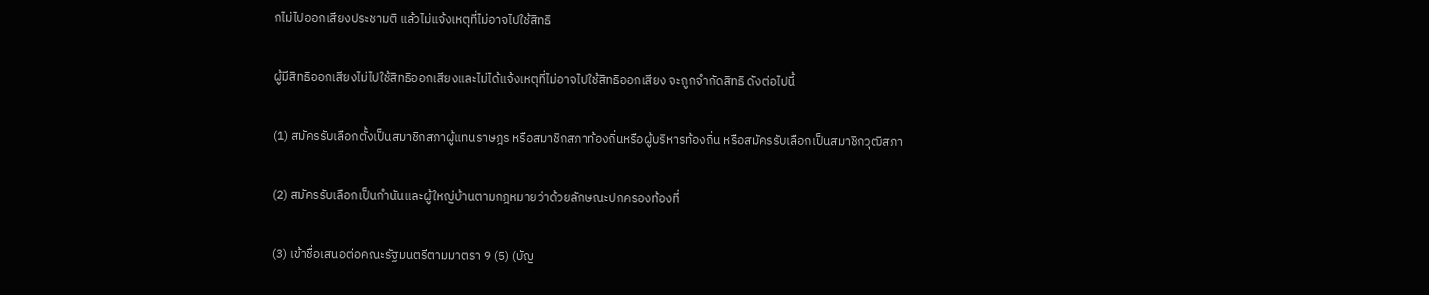กไม่ไปออกเสียงประชามติ แล้วไม่แจ้งเหตุที่ไม่อาจไปใช้สิทธิ

ผู้มีสิทธิออกเสียงไม่ไปใช้สิทธิออกเสียงและไม่ได้แจ้งเหตุที่ไม่อาจไปใช้สิทธิออกเสียง จะถูกจำกัดสิทธิ ดังต่อไปนี้

(1) สมัครรับเลือกตั้งเป็นสมาชิกสภาผู้แทนราษฎร หรือสมาชิกสภาท้องถิ่นหรือผู้บริหารท้องถิ่น หรือสมัครรับเลือกเป็นสมาชิกวุฒิสภา

(2) สมัครรับเลือกเป็นกำนันและผู้ใหญ่บ้านตามกฎหมายว่าด้วยลักษณะปกครองท้องที่

(3) เข้าชื่อเสนอต่อคณะรัฐมนตรีตามมาตรา 9 (5) (บัญ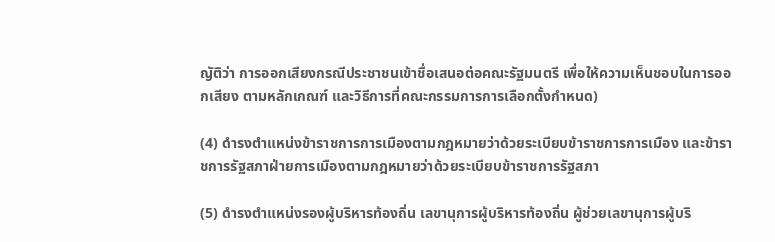ญัติว่า การออกเสียงกรณีประชาชนเข้าชื่อเสนอต่อคณะรัฐมนตรี เพื่อให้ความเห็นชอบในการออกเสียง ตามหลักเกณฑ์ และวิธีการที่คณะกรรมการการเลือกตั้งกำหนด)

(4) ดำรงตำแหน่งข้าราชการการเมืองตามกฎหมายว่าด้วยระเบียบข้าราชการการเมือง และข้าราชการรัฐสภาฝ่ายการเมืองตามกฎหมายว่าด้วยระเบียบข้าราชการรัฐสภา

(5) ดำรงตำแหน่งรองผู้บริหารท้องถิ่น เลขานุการผู้บริหารท้องถิ่น ผู้ช่วยเลขานุการผู้บริ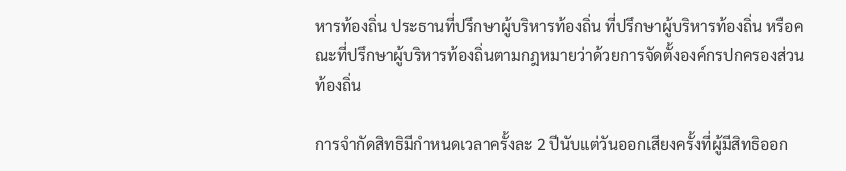หารท้องถิ่น ประธานที่ปรึกษาผู้บริหารท้องถิ่น ที่ปรึกษาผู้บริหารท้องถิ่น หรือคณะที่ปรึกษาผู้บริหารท้องถิ่นตามกฎหมายว่าด้วยการจัดตั้งองค์กรปกครองส่วนท้องถิ่น

การจำกัดสิทธิมีกำหนดเวลาครั้งละ 2 ปีนับแต่วันออกเสียงครั้งที่ผู้มีสิทธิออก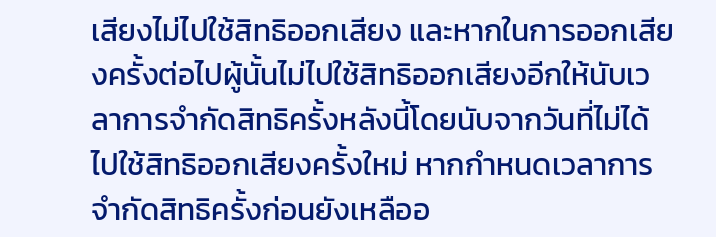เสียงไม่ไปใช้สิทธิออกเสียง และหากในการออกเสียงครั้งต่อไปผู้นั้นไม่ไปใช้สิทธิออกเสียงอีกให้นับเวลาการจำกัดสิทธิครั้งหลังนี้โดยนับจากวันที่ไม่ได้ไปใช้สิทธิออกเสียงครั้งใหม่ หากกำหนดเวลาการจำกัดสิทธิครั้งก่อนยังเหลืออ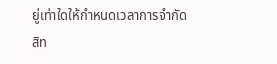ยู่เท่าใดให้กำหนดเวลาการจำกัดสิท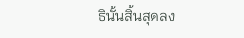ธินั้นสิ้นสุดลง